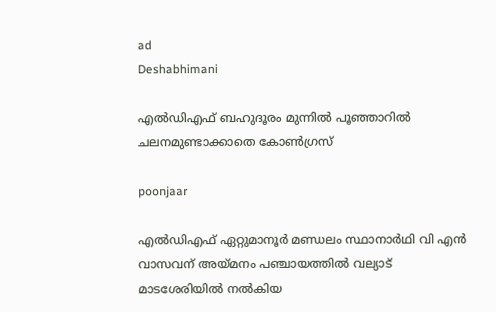ad
Deshabhimani

എൽഡിഎഫ്‌ ബഹുദൂരം മുന്നിൽ പൂഞ്ഞാറിൽ ചലനമുണ്ടാക്കാതെ കോൺഗ്രസ്‌

poonjaar

എൽഡിഎഫ് ഏറ്റുമാനൂർ മണ്ഡലം സ്ഥാനാർഥി വി എൻ വാസവന് അയ്മനം പഞ്ചായത്തിൽ വല്യാട് മാടശേരിയിൽ നൽകിയ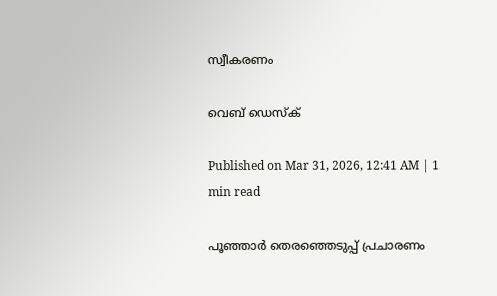സ്വീകരണം

വെബ് ഡെസ്ക്

Published on Mar 31, 2026, 12:41 AM | 1 min read

പൂഞ്ഞാർ തെരഞ്ഞെടുപ്പ്‌ പ്രചാരണം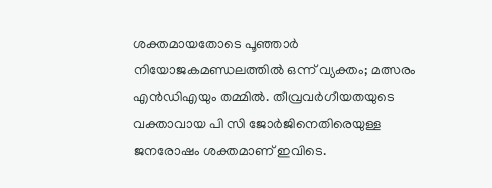ശക്തമായതോടെ പൂഞ്ഞാർ നിയോജകമണ്ഡലത്തിൽ ഒന്ന്‌ വ്യക്തം; മത്സരം എൻഡിഎയും തമ്മിൽ. തീവ്രവർഗീയതയുടെ വക്താവായ പി സി ജോർജിനെതിരെയുള്ള ജനരോഷം ശക്തമാണ്‌ ഇവിടെ.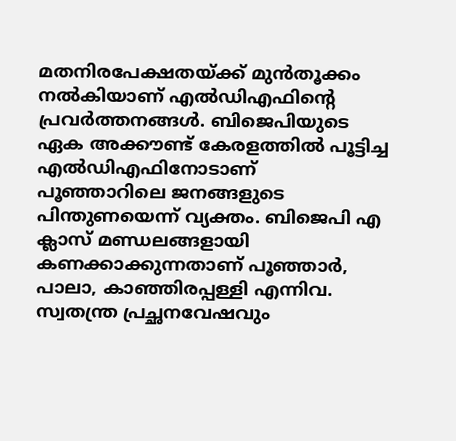മതനിരപേക്ഷതയ്‌ക്ക്‌ മുൻത‍ൂക്കം നൽകിയാണ്‌ എൽഡിഎഫിന്റെ പ്രവർത്തനങ്ങൾ. ബിജെപിയുടെ ഏക അക്ക‍ൗണ്ട്‌ കേരളത്തിൽ പൂട്ടിച്ച എൽഡിഎഫിനോടാണ്‌ പൂഞ്ഞാറിലെ ജനങ്ങളുടെ പിന്തുണയെന്ന്‌ വ്യക്തം. ബിജെപി എ ക്ലാസ്‌ മണ്ഡലങ്ങളായി കണക്കാക്കുന്നതാണ്‌ പൂഞ്ഞാർ, പാലാ, കാഞ്ഞിരപ്പള്ളി എന്നിവ. സ്വതന്ത്ര പ്രച്ഛനവേഷവും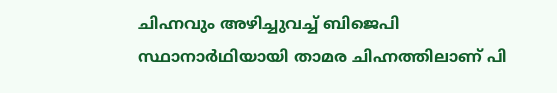ചിഹ്നവും അഴിച്ചുവച്ച്‌ ബിജെപി സ്ഥാനാർഥിയായി താമര ചിഹ്നത്തിലാണ്‌ പി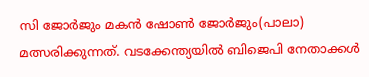സി ജോർജും മകൻ ഷോൺ ജോർജും(പാലാ) മത്സരിക്കുന്നത്‌. വടക്കേന്ത്യയിൽ ബിജെപി നേതാക്കൾ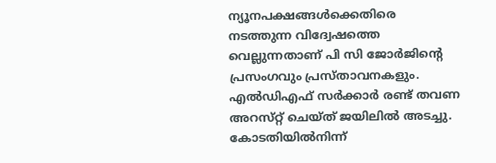ന്യൂനപക്ഷങ്ങൾക്കെതിരെ നടത്തുന്ന വിദ്വേഷത്തെ വെല്ലുന്നതാണ്‌ പി സി ജോർജിന്റെ പ്രസംഗവും പ്രസ്‌താവനകളും. എൽഡിഎഫ്‌ സർക്കാർ രണ്ട്‌ തവണ അറസ്‌റ്റ്‌ ചെയ്‌ത്‌ ജയിലിൽ അടച്ചു. കോടതിയിൽനിന്ന്‌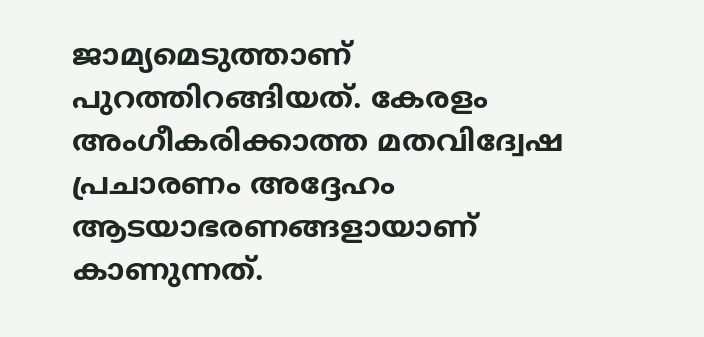ജാമ്യമെടുത്താണ്‌ പുറത്തിറങ്ങിയത്‌. കേരളം അംഗീകരിക്കാത്ത മതവിദ്വേഷ പ്രചാരണം അദ്ദേഹം ആടയാഭരണങ്ങളായാണ്‌ കാണുന്നത്‌.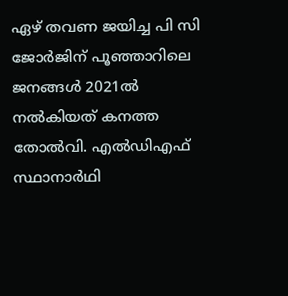ഏഴ്‌ തവണ ജയിച്ച പി സി ജോർജിന്‌ പൂഞ്ഞാറിലെ ജനങ്ങൾ 2021ൽ നൽകിയത്‌ കനത്ത തോൽവി. എൽഡിഎഫ്‌ സ്ഥാനാർഥി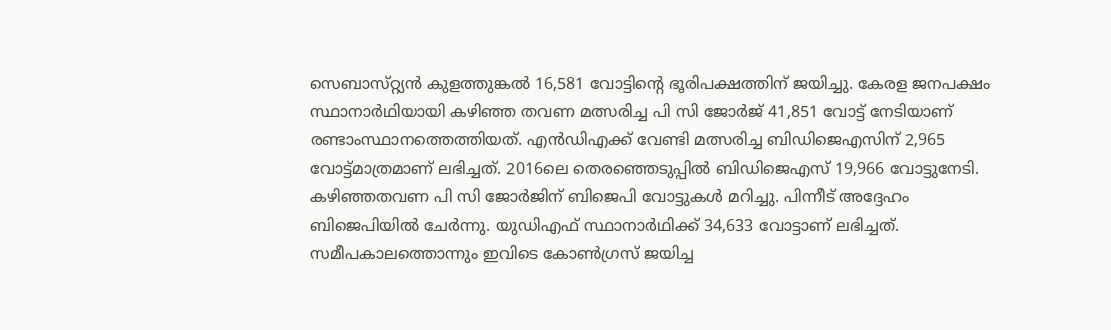സെബാസ്‌റ്റ്യൻ കുളത്തുങ്കൽ 16,581 വോട്ടിന്റെ ഭൂരിപക്ഷത്തിന്‌ ജയിച്ചു. കേരള ജനപക്ഷം സ്ഥാനാർഥിയായി കഴിഞ്ഞ തവണ മത്സരിച്ച പി സി ജോർജ്‌ 41,851 വോട്ട്‌ നേടിയാണ്‌ രണ്ടാംസ്ഥാനത്തെത്തിയത്‌. എൻഡിഎക്ക്‌ വേണ്ടി മത്സരിച്ച ബിഡിജെഎസിന്‌ 2,965 വോട്ട്‌മാത്രമാണ്‌ ലഭിച്ചത്‌. 2016ലെ തെരഞ്ഞെടുപ്പിൽ ബിഡിജെഎസ്‌ 19,966 വോട്ടുനേടി. കഴിഞ്ഞതവണ പി സി ജോർജിന്‌ ബിജെപി വോട്ടുകൾ മറിച്ചു. പിന്നീട്‌ അദ്ദേഹം ബിജെപിയിൽ ചേർന്നു. യുഡിഎഫ്‌ സ്ഥാനാർഥിക്ക്‌ 34,633 വോട്ടാണ്‌ ലഭിച്ചത്‌. സമീപകാലത്തൊന്നും ഇവിടെ കോൺഗ്രസ്‌ ജയിച്ച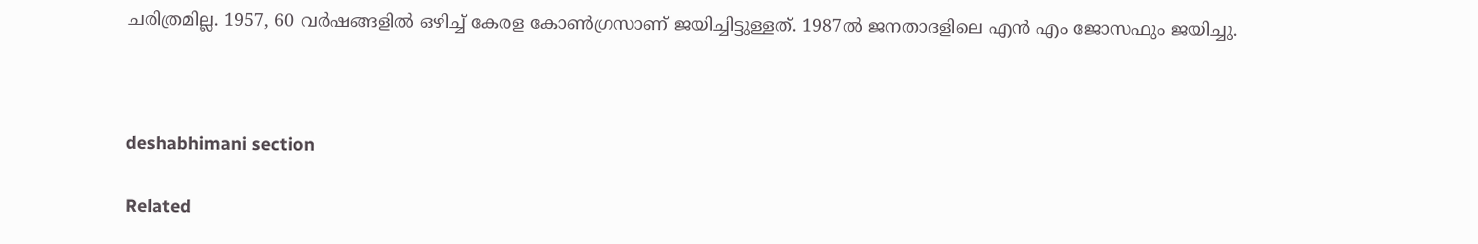ചരിത്രമില്ല. 1957, 60 വർഷങ്ങളിൽ ഒഴിച്ച്‌ കേരള കോൺഗ്രസാണ്‌ ജയിച്ചിട്ടുള്ളത്‌. 1987ൽ ജനതാദളിലെ എൻ എം ജോസഫും ജയിച്ചു.



deshabhimani section

Related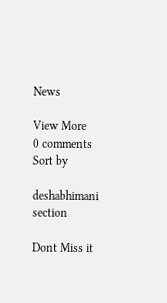News

View More
0 comments
Sort by

deshabhimani section

Dont Miss it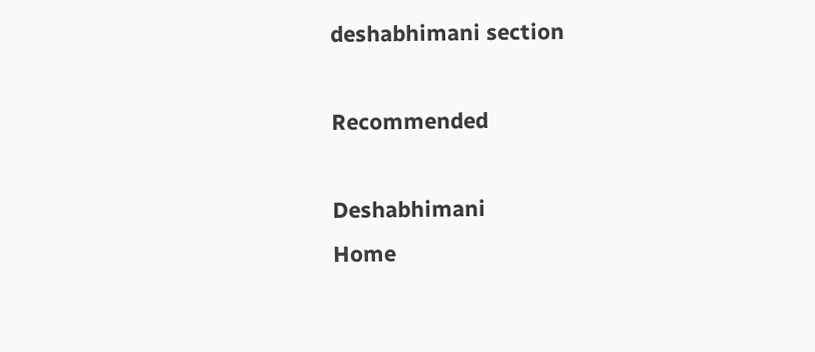deshabhimani section

Recommended

Deshabhimani
Home